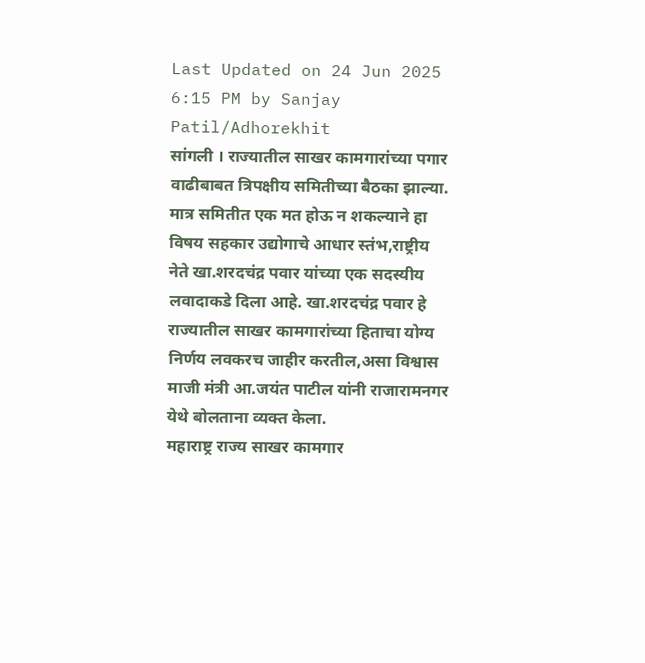Last Updated on 24 Jun 2025 6:15 PM by Sanjay Patil/Adhorekhit
सांगली । राज्यातील साखर कामगारांच्या पगार वाढीबाबत त्रिपक्षीय समितीच्या बैठका झाल्या. मात्र समितीत एक मत होऊ न शकल्याने हा विषय सहकार उद्योगाचे आधार स्तंभ,राष्ट्रीय नेते खा.शरदचंद्र पवार यांच्या एक सदस्यीय लवादाकडे दिला आहे. खा.शरदचंद्र पवार हे राज्यातील साखर कामगारांच्या हिताचा योग्य निर्णय लवकरच जाहीर करतील,असा विश्वास माजी मंत्री आ.जयंत पाटील यांनी राजारामनगर येथे बोलताना व्यक्त केला.
महाराष्ट्र राज्य साखर कामगार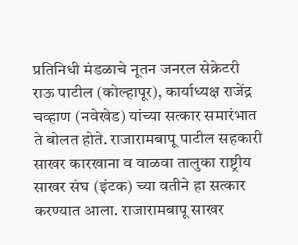प्रतिनिधी मंडळाचे नूतन जनरल सेक्रेटरी राऊ पाटील (कोल्हापूर), कार्याध्यक्ष राजेंद्र चव्हाण (नवेखेड) यांच्या सत्कार समारंभात ते बोलत होते. राजारामबापू पाटील सहकारी साखर कारखाना व वाळवा तालुका राष्ट्रीय साखर संघ (इंटक) च्या वतीने हा सत्कार करण्यात आला. राजारामबापू साखर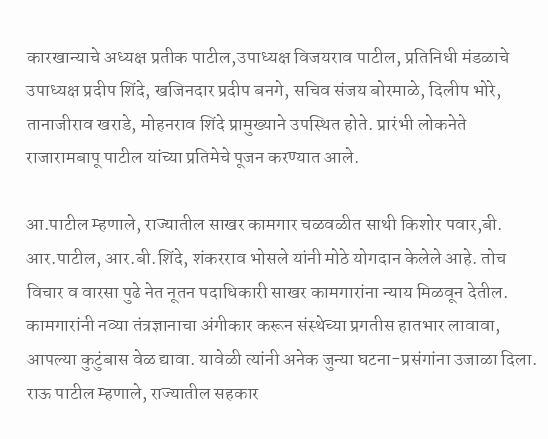कारखान्याचे अध्यक्ष प्रतीक पाटील,उपाध्यक्ष विजयराव पाटील, प्रतिनिधी मंडळाचे उपाध्यक्ष प्रदीप शिंदे, खजिनदार प्रदीप बनगे, सचिव संजय बोरमाळे, दिलीप भोरे, तानाजीराव खराडे, मोहनराव शिंदे प्रामुख्याने उपस्थित होते. प्रारंभी लोकनेते राजारामबापू पाटील यांच्या प्रतिमेचे पूजन करण्यात आले.

आ.पाटील म्हणाले, राज्यातील साखर कामगार चळवळीत साथी किशोर पवार,बी. आर.पाटील, आर.बी.शिंदे, शंकरराव भोसले यांनी मोठे योगदान केलेले आहे. तोच विचार व वारसा पुढे नेत नूतन पदाधिकारी साखर कामगारांना न्याय मिळवून देतील. कामगारांनी नव्या तंत्रज्ञानाचा अंगीकार करून संस्थेच्या प्रगतीस हातभार लावावा, आपल्या कुटुंबास वेळ द्यावा. यावेळी त्यांनी अनेक जुन्या घटना-प्रसंगांना उजाळा दिला.
राऊ पाटील म्हणाले, राज्यातील सहकार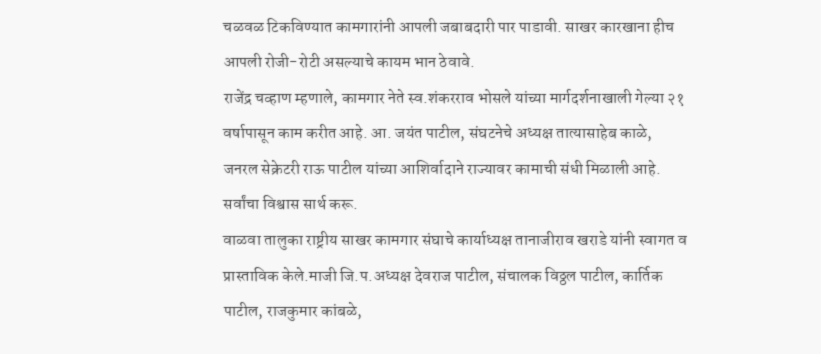चळवळ टिकविण्यात कामगारांनी आपली जबाबदारी पार पाडावी. साखर कारखाना हीच आपली रोजी-रोटी असल्याचे कायम भान ठेवावे.
राजेंद्र चव्हाण म्हणाले, कामगार नेते स्व.शंकरराव भोसले यांच्या मार्गदर्शनाखाली गेल्या २१ वर्षापासून काम करीत आहे. आ. जयंत पाटील, संघटनेचे अध्यक्ष तात्यासाहेब काळे, जनरल सेक्रेटरी राऊ पाटील यांच्या आशिर्वादाने राज्यावर कामाची संधी मिळाली आहे. सर्वांचा विश्वास सार्थ करू.
वाळवा तालुका राष्ट्रीय साखर कामगार संघाचे कार्याध्यक्ष तानाजीराव खराडे यांनी स्वागत व प्रास्ताविक केले.माजी जि.प.अध्यक्ष देवराज पाटील, संचालक विठ्ठल पाटील, कार्तिक पाटील, राजकुमार कांबळे,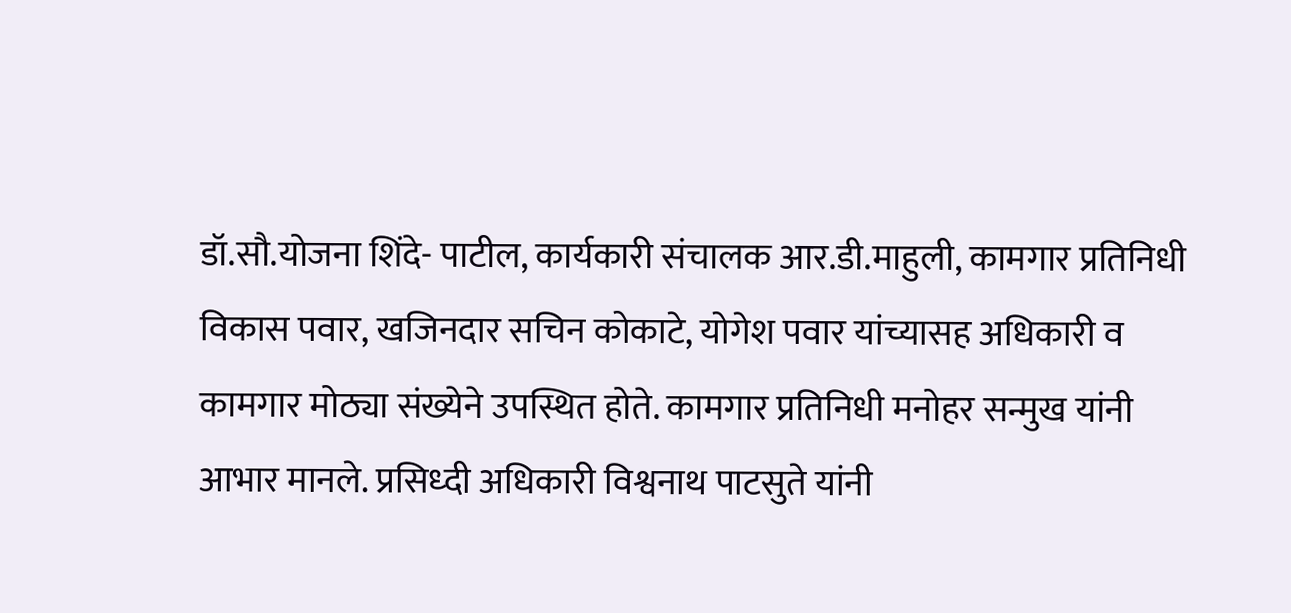डॉ.सौ.योजना शिंदे- पाटील, कार्यकारी संचालक आर.डी.माहुली, कामगार प्रतिनिधी विकास पवार, खजिनदार सचिन कोकाटे, योगेश पवार यांच्यासह अधिकारी व कामगार मोठ्या संख्येने उपस्थित होते. कामगार प्रतिनिधी मनोहर सन्मुख यांनी आभार मानले. प्रसिध्दी अधिकारी विश्वनाथ पाटसुते यांनी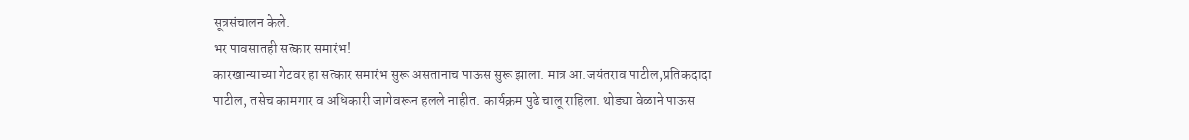सूत्रसंचालन केले.
भर पावसातही सत्कार समारंभ!
कारखान्याच्या गेटवर हा सत्कार समारंभ सुरू असतानाच पाऊस सुरू झाला. मात्र आ.जयंतराव पाटील,प्रतिकदादा पाटील, तसेच कामगार व अधिकारी जागेवरून हलले नाहीत. कार्यक्रम पुढे चालू राहिला. थोड्या वेळाने पाऊस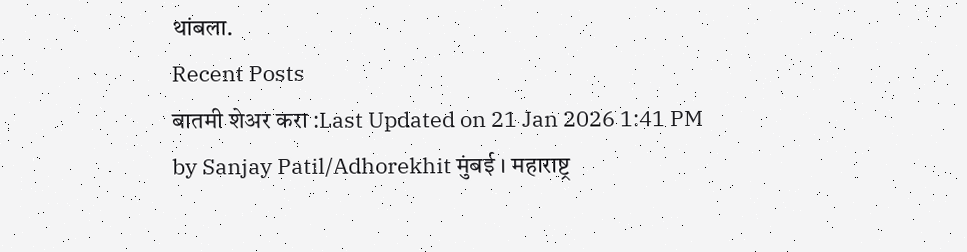थांबला.
Recent Posts
बातमी शेअर करा :Last Updated on 21 Jan 2026 1:41 PM by Sanjay Patil/Adhorekhit मुंबई । महाराष्ट्र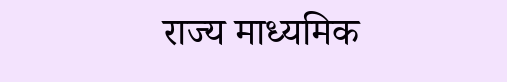राज्य माध्यमिक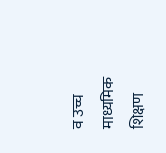व उच्च माध्यमिक शिक्षण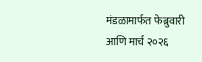मंडळामार्फत फेब्रुवारी आणि मार्च २०२६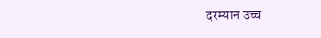दरम्यान उच्च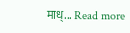माध्... Read more